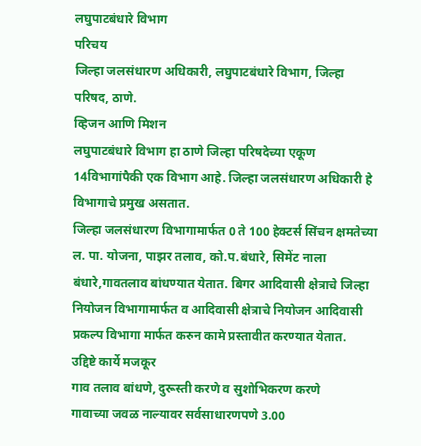लघुपाटबंधारे विभाग
परिचय
जिल्हा जलसंधारण अधिकारी, लघुपाटबंधारे विभाग, जिल्हा परिषद, ठाणे.
व्हिजन आणि मिशन
लघुपाटबंधारे विभाग हा ठाणे जिल्हा परिषदेच्या एकूण 14विभागांपैकी एक विभाग आहे. जिल्हा जलसंधारण अधिकारी हे विभागाचे प्रमुख असतात.
जिल्हा जलसंधारण विभागामार्फत 0 ते 100 हेक्टर्स सिंचन क्षमतेच्या ल. पा. योजना, पाझर तलाव, को.प.बंधारे, सिमेंट नाला बंधारे,गावतलाव बांधण्यात येतात. बिगर आदिवासी क्षेत्राचे जिल्हा नियोजन विभागामार्फत व आदिवासी क्षेत्राचे नियोजन आदिवासी प्रकल्प विभागा मार्फत करुन कामे प्रस्तावीत करण्यात येतात.
उद्दिष्टे कार्ये मजकूर
गाव तलाव बांधणे, दुरूस्ती करणे व सुशोभिकरण करणे
गावाच्या जवळ नाल्यावर सर्वसाधारणपणे 3.00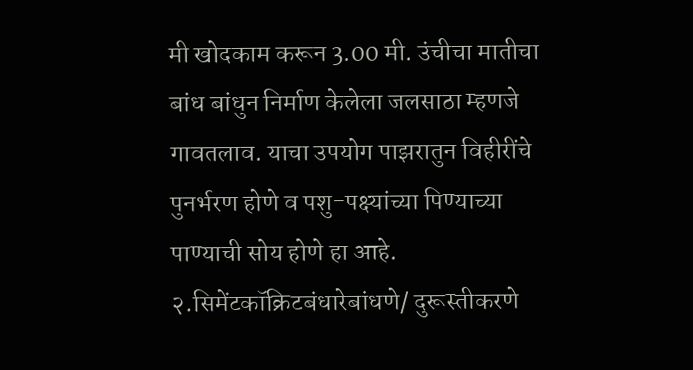मी खोदकाम करून 3.00 मी. उंचीचा मातीचा बांध बांधुन निर्माण केलेला जलसाठा म्हणजे गावतलाव. याचा उपयोग पाझरातुन विहीरींचे पुनर्भरण होणे व पशु-पक्ष्यांच्या पिण्याच्या पाण्याची सोय होणे हा आहे.
२.सिमेंटकॉक्रिटबंधारेबांधणे/ दुरूस्तीकरणे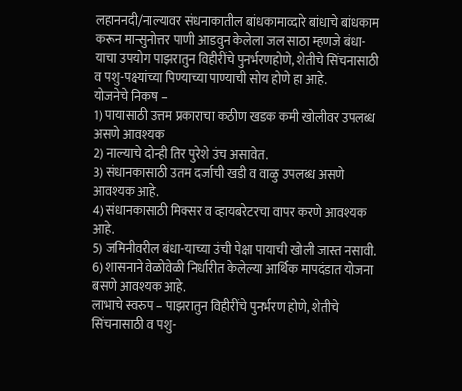लहाननदी/नाल्यावर संधनाकातील बांधकामाव्दारे बांधाचे बांधकाम करून मान्सुनोत्तर पाणी आडवुन केलेला जल साठा म्हणजे बंधा-याचा उपयोग पाझरातुन विहीरींचे पुनर्भरणहोणे, शेतीचे सिंचनासाठी व पशु-पक्ष्यांच्या पिण्याच्या पाण्याची सोय होणे हा आहे.
योजनेचे निकष –
1) पायासाठी उत्तम प्रकाराचा कठीण खडक कमी खोलीवर उपलब्ध असणे आवश्यक
2) नाल्याचे दोन्ही तिर पुरेशे उंच असावेत.
3) संधानकासाठी उतम दर्जाची खडी व वाळु उपलब्ध असणे आवश्यक आहे.
4) संधानकासाठी मिक्सर व व्हायबरेटरचा वापर करणे आवश्यक आहे.
5) जमिनीवरील बंधा-याच्या उंची पेक्षा पायाची खोली जास्त नसावी.
6) शासनाने वेळोवेळी निर्धारीत केलेल्या आर्थिक मापदंडात योजना बसणे आवश्यक आहे.
लाभाचे स्वरुप – पाझरातुन विहीरींचे पुनर्भरण होणे, शेतीचे सिंचनासाठी व पशु-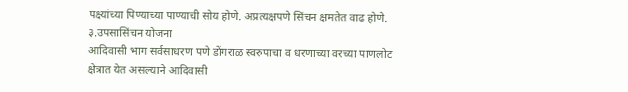पक्ष्यांच्या पिण्याच्या पाण्याची सोय होणे. अप्रत्यक्षपणे सिंचन क्षमतेत वाढ होणे.
३.उपसासिंचन योजना
आदिवासी भाग सर्वसाधरण पणे डोंगराळ स्वरुपाचा व धरणाच्या वरच्या पाणलोट क्षेत्रात येत असल्याने आदिवासी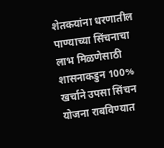शेतकयांना धरणातील पाण्याच्या सिंचनाचा लाभ मिळणेसाठी शासनाकडुन 100% खर्चाने उपसा सिंचन योजना राबविण्यात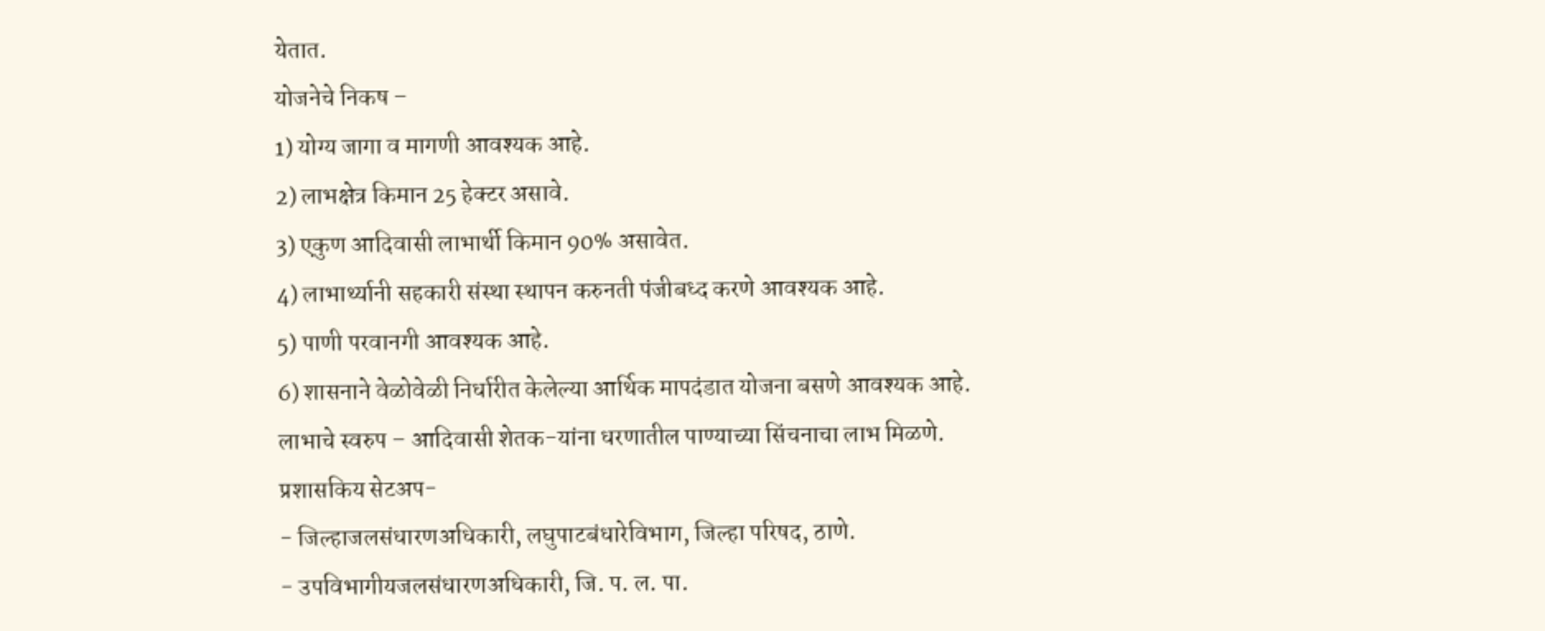येतात.
योजनेचे निकष –
1) योग्य जागा व मागणी आवश्यक आहे.
2) लाभक्षेत्र किमान 25 हेक्टर असावे.
3) एकुण आदिवासी लाभार्थी किमान 90% असावेत.
4) लाभार्थ्यानी सहकारी संस्था स्थापन करुनती पंजीबध्द करणे आवश्यक आहे.
5) पाणी परवानगी आवश्यक आहे.
6) शासनाने वेळोवेळी निर्धारीत केलेल्या आर्थिक मापदंडात योजना बसणे आवश्यक आहे.
लाभाचे स्वरुप – आदिवासी शेतक-यांना धरणातील पाण्याच्या सिंचनाचा लाभ मिळणे.
प्रशासकिय सेटअप-
- जिल्हाजलसंधारणअधिकारी, लघुपाटबंधारेविभाग, जिल्हा परिषद, ठाणे.
- उपविभागीयजलसंधारणअधिकारी, जि. प. ल. पा.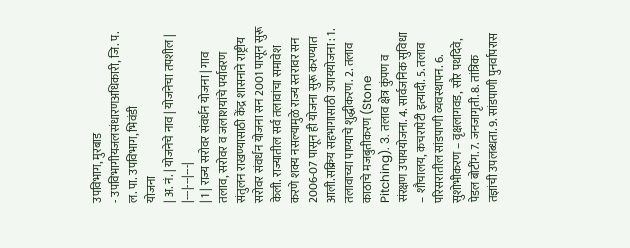उपविभाग, मुरबाड
- उपविभागीयजलसंधारणअधिकारी, जि. प. ल. पा. उपविभाग, भिवंडी
योजना
| अ. नं. | योजनेचे नाव | योजनेचा तपशील |
|---|---|---|
| 1 | राज्य सरोवर संवर्धन योजना | गाव तलाव, सरोवर व जलाशयांचे पर्यावरण संतुलन राखण्यासाठी केंद्र शासनाने राष्ट्रीय सरोवर संवर्धन योजना सन 2001 पासून सुरू केली. राज्यातील सर्व तलावांचा समावेश करणे शक्य नसल्यामुळे राज्य स्तरावर सन 2006-07 पासून ही योजना सुरू करण्यात आली.सक्रिय सहभागासाठी उपाययोजना : 1. तलावाच्या पाण्याचे शुद्धीकरण. 2. तलाव काठाचे मजबुतीकरण (Stone Pitching). 3. तलाव क्षेत्र कुंपण व संरक्षण उपाययोजना. 4. सार्वजनिक सुविधा – शौचालय, कचरापेटी इत्यादी. 5. तलाव परिसरातील सांडपाणी व्यवस्थापन. 6. सुशोभीकरण – वृक्षलागवड, सौर पथदिवे, पेडल बोटींग. 7. जनजागृती. 8. तांत्रिक तज्ञांची उपलब्धता. 9. सांडपाणी पुनर्वापरास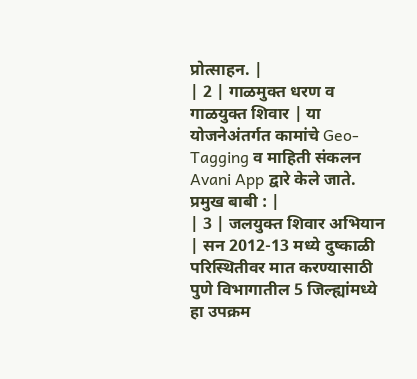प्रोत्साहन. |
| 2 | गाळमुक्त धरण व गाळयुक्त शिवार | या योजनेअंतर्गत कामांचे Geo-Tagging व माहिती संकलन Avani App द्वारे केले जाते.
प्रमुख बाबी : |
| 3 | जलयुक्त शिवार अभियान | सन 2012-13 मध्ये दुष्काळी परिस्थितीवर मात करण्यासाठी पुणे विभागातील 5 जिल्ह्यांमध्ये हा उपक्रम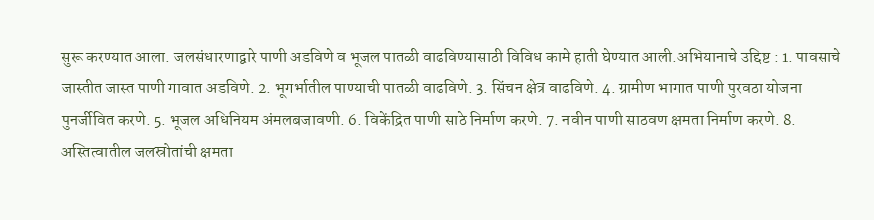सुरू करण्यात आला. जलसंधारणाद्वारे पाणी अडविणे व भूजल पातळी वाढविण्यासाठी विविध कामे हाती घेण्यात आली.अभियानाचे उद्दिष्ट : 1. पावसाचे जास्तीत जास्त पाणी गावात अडविणे. 2. भूगर्भातील पाण्याची पातळी वाढविणे. 3. सिंचन क्षेत्र वाढविणे. 4. ग्रामीण भागात पाणी पुरवठा योजना पुनर्जीवित करणे. 5. भूजल अधिनियम अंमलबजावणी. 6. विकेंद्रित पाणी साठे निर्माण करणे. 7. नवीन पाणी साठवण क्षमता निर्माण करणे. 8. अस्तित्वातील जलस्रोतांची क्षमता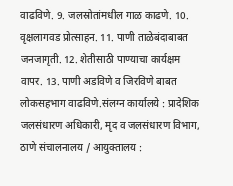वाढविणे. 9. जलस्रोतांमधील गाळ काढणे. 10. वृक्षलागवड प्रोत्साहन. 11. पाणी ताळेबंदाबाबत जनजागृती. 12. शेतीसाठी पाण्याचा कार्यक्षम वापर. 13. पाणी अडविणे व जिरविणे बाबत लोकसहभाग वाढविणे.संलग्न कार्यालये : प्रादेशिक जलसंधारण अधिकारी, मृद व जलसंधारण विभाग, ठाणे संचालनालय / आयुक्तालय :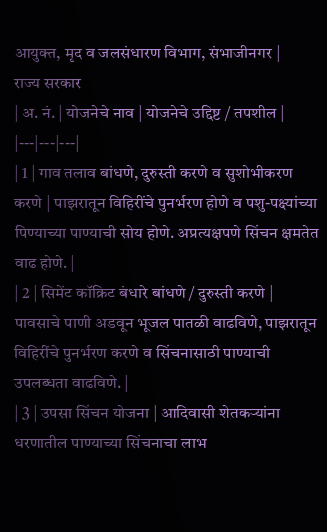आयुक्त, मृद व जलसंधारण विभाग, संभाजीनगर |
राज्य सरकार
| अ. नं. | योजनेचे नाव | योजनेचे उद्दिष्ट / तपशील |
|---|---|---|
| 1 | गाव तलाव बांधणे, दुरुस्ती करणे व सुशोभीकरण करणे | पाझरातून विहिरींचे पुनर्भरण होणे व पशु-पक्ष्यांच्या पिण्याच्या पाण्याची सोय होणे. अप्रत्यक्षपणे सिंचन क्षमतेत वाढ होणे. |
| 2 | सिमेंट कॉक्रिट बंधारे बांधणे / दुरुस्ती करणे | पावसाचे पाणी अडवून भूजल पातळी वाढविणे, पाझरातून विहिरींचे पुनर्भरण करणे व सिंचनासाठी पाण्याची उपलब्धता वाढविणे. |
| 3 | उपसा सिंचन योजना | आदिवासी शेतकऱ्यांना धरणातील पाण्याच्या सिंचनाचा लाभ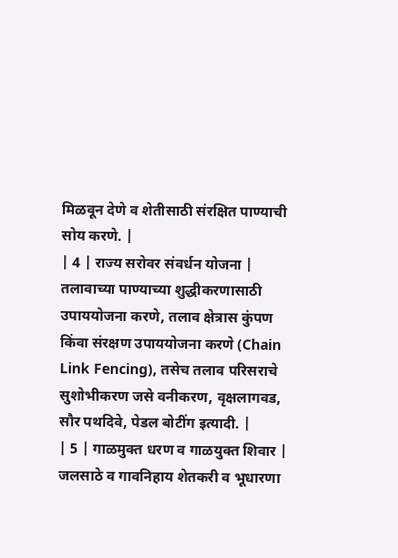मिळवून देणे व शेतीसाठी संरक्षित पाण्याची सोय करणे. |
| 4 | राज्य सरोवर संवर्धन योजना | तलावाच्या पाण्याच्या शुद्धीकरणासाठी उपाययोजना करणे, तलाव क्षेत्रास कुंपण किंवा संरक्षण उपाययोजना करणे (Chain Link Fencing), तसेच तलाव परिसराचे सुशोभीकरण जसे वनीकरण, वृक्षलागवड, सौर पथदिवे, पेडल बोटींग इत्यादी. |
| 5 | गाळमुक्त धरण व गाळयुक्त शिवार | जलसाठे व गावनिहाय शेतकरी व भूधारणा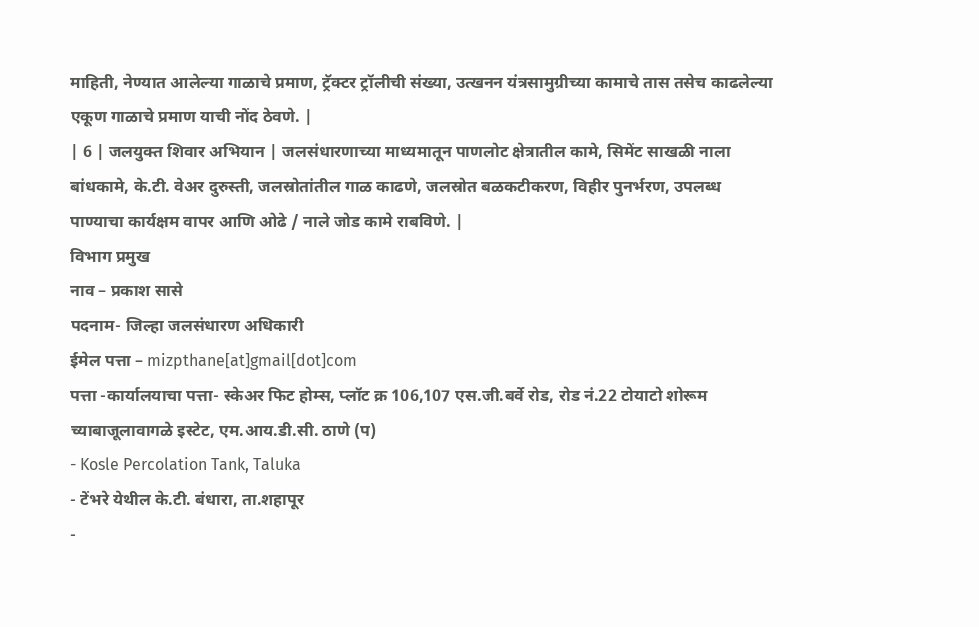माहिती, नेण्यात आलेल्या गाळाचे प्रमाण, ट्रॅक्टर ट्रॉलीची संख्या, उत्खनन यंत्रसामुग्रीच्या कामाचे तास तसेच काढलेल्या एकूण गाळाचे प्रमाण याची नोंद ठेवणे. |
| 6 | जलयुक्त शिवार अभियान | जलसंधारणाच्या माध्यमातून पाणलोट क्षेत्रातील कामे, सिमेंट साखळी नाला बांधकामे, के.टी. वेअर दुरुस्ती, जलस्रोतांतील गाळ काढणे, जलस्रोत बळकटीकरण, विहीर पुनर्भरण, उपलब्ध पाण्याचा कार्यक्षम वापर आणि ओढे / नाले जोड कामे राबविणे. |
विभाग प्रमुख
नाव – प्रकाश सासे
पदनाम- जिल्हा जलसंधारण अधिकारी
ईमेल पत्ता – mizpthane[at]gmail[dot]com
पत्ता -कार्यालयाचा पत्ता- स्केअर फिट होम्स, प्लॉट क्र 106,107 एस.जी.बर्वे रोड, रोड नं.22 टोयाटो शोरूम च्याबाजूलावागळे इस्टेट, एम.आय.डी.सी. ठाणे (प)
- Kosle Percolation Tank, Taluka
- टेंभरे येथील के.टी. बंधारा, ता.शहापूर
-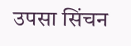उपसा सिंचन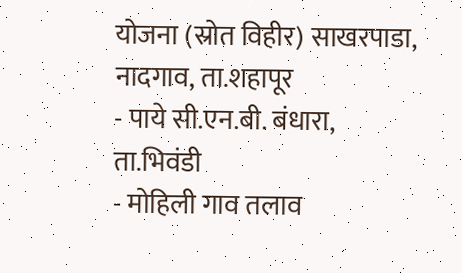योजना (स्रोत विहीर) साखरपाडा, नादगाव, ता.शहापूर
- पाये सी.एन.बी. बंधारा, ता.भिवंडी
- मोहिली गाव तलाव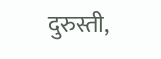दुरुस्ती,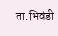ता.भिवंडी